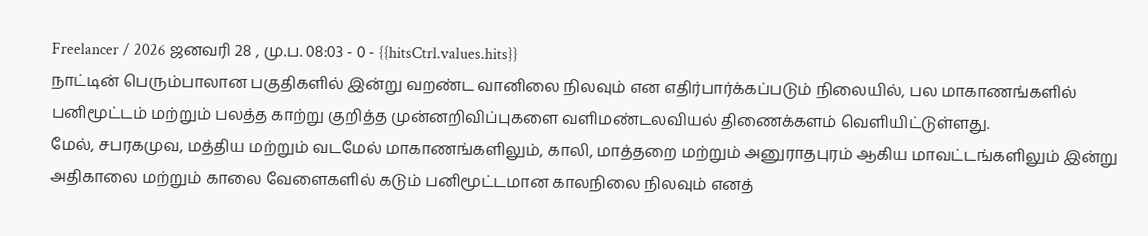Freelancer / 2026 ஜனவரி 28 , மு.ப. 08:03 - 0 - {{hitsCtrl.values.hits}}
நாட்டின் பெரும்பாலான பகுதிகளில் இன்று வறண்ட வானிலை நிலவும் என எதிர்பார்க்கப்படும் நிலையில், பல மாகாணங்களில் பனிமூட்டம் மற்றும் பலத்த காற்று குறித்த முன்னறிவிப்புகளை வளிமண்டலவியல் திணைக்களம் வெளியிட்டுள்ளது.
மேல், சபரகமுவ, மத்திய மற்றும் வடமேல் மாகாணங்களிலும், காலி, மாத்தறை மற்றும் அனுராதபுரம் ஆகிய மாவட்டங்களிலும் இன்று அதிகாலை மற்றும் காலை வேளைகளில் கடும் பனிமூட்டமான காலநிலை நிலவும் எனத்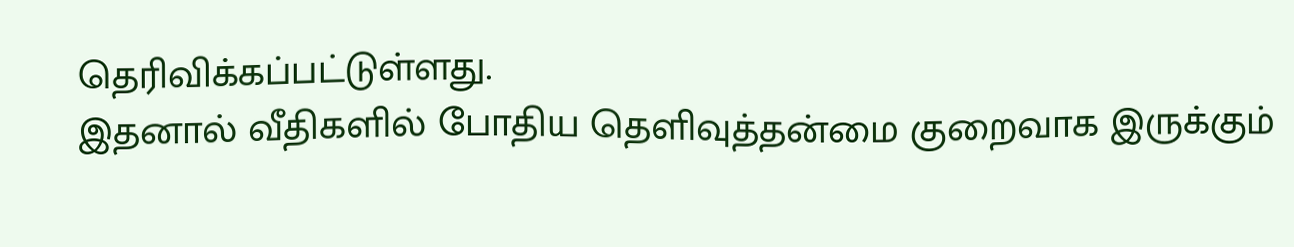தெரிவிக்கப்பட்டுள்ளது.
இதனால் வீதிகளில் போதிய தெளிவுத்தன்மை குறைவாக இருக்கும்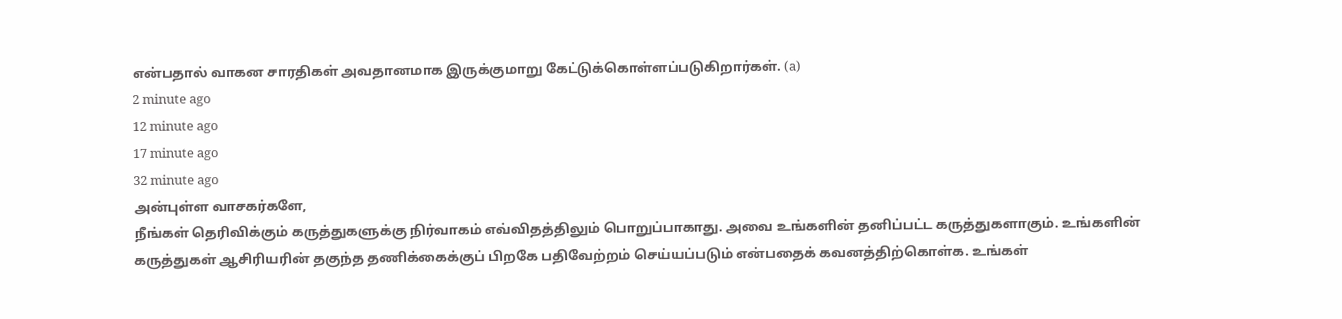என்பதால் வாகன சாரதிகள் அவதானமாக இருக்குமாறு கேட்டுக்கொள்ளப்படுகிறார்கள். (a)
2 minute ago
12 minute ago
17 minute ago
32 minute ago
அன்புள்ள வாசகர்களே,
நீங்கள் தெரிவிக்கும் கருத்துகளுக்கு நிர்வாகம் எவ்விதத்திலும் பொறுப்பாகாது. அவை உங்களின் தனிப்பட்ட கருத்துகளாகும். உங்களின் கருத்துகள் ஆசிரியரின் தகுந்த தணிக்கைக்குப் பிறகே பதிவேற்றம் செய்யப்படும் என்பதைக் கவனத்திற்கொள்க. உங்கள்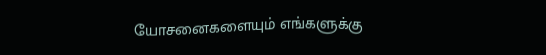யோசனைகளையும் எங்களுக்கு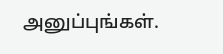அனுப்புங்கள்.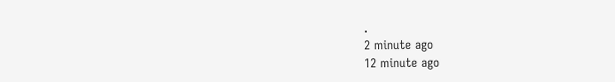.
2 minute ago
12 minute ago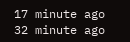17 minute ago
32 minute ago